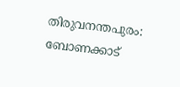തിരുവനന്തപുരം: ബോണക്കാട്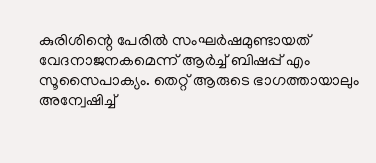കുരിശിന്റെ പേരില്‍ സംഘര്‍ഷമുണ്ടായത് വേദനാജനകമെന്ന് ആര്‍ച്ച് ബിഷപ്പ് എം സൂസൈപാക്യം. തെറ്റ് ആരുടെ ഭാഗത്തായാലും അന്വേഷിച്ച്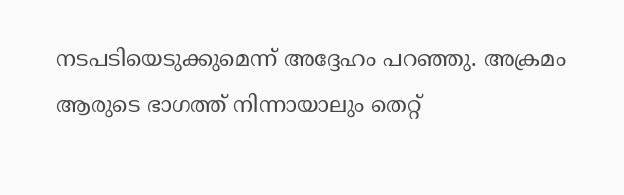നടപടിയെടുക്കുമെന്ന് അദ്ദേഹം പറഞ്ഞു. അക്രമം ആരുടെ ഭാഗത്ത് നിന്നായാലും തെറ്റ്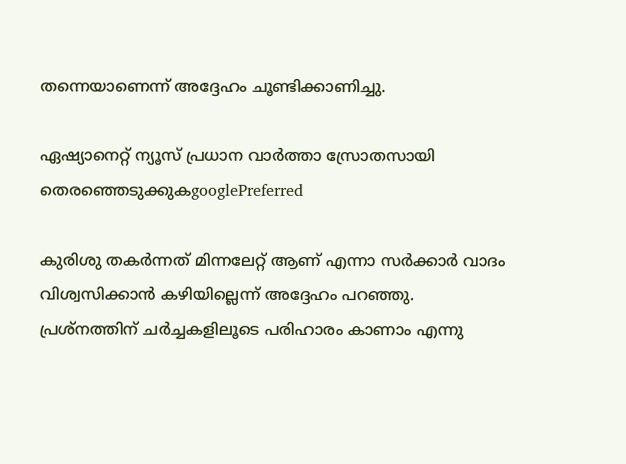തന്നെയാണെന്ന് അദ്ദേഹം ചൂണ്ടിക്കാണിച്ചു.

ഏഷ്യാനെറ്റ് ന്യൂസ് പ്രധാന വാർത്താ സ്രോതസായി തെരഞ്ഞെടുക്കുകgooglePreferred

കുരിശു തകർന്നത് മിന്നലേറ്റ് ആണ് എന്നാ സർക്കാർ വാദം വിശ്വസിക്കാൻ കഴിയില്ലെന്ന് അദ്ദേഹം പറഞ്ഞു. പ്രശ്നത്തിന് ചർച്ചകളിലൂടെ പരിഹാരം കാണാം എന്നു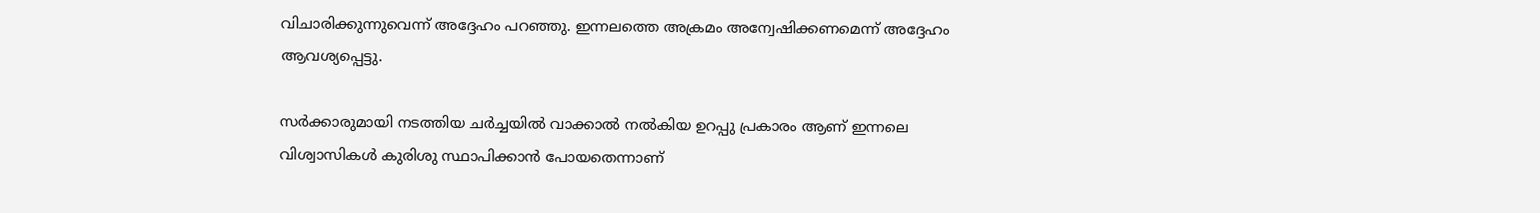വിചാരിക്കുന്നുവെന്ന് അദ്ദേഹം പറഞ്ഞു. ഇന്നലത്തെ അക്രമം അന്വേഷിക്കണമെന്ന് അദ്ദേഹം ആവശ്യപ്പെട്ടു.

സർക്കാരുമായി നടത്തിയ ചർച്ചയിൽ വാക്കാൽ നൽകിയ ഉറപ്പു പ്രകാരം ആണ് ഇന്നലെ വിശ്വാസികൾ കുരിശു സ്ഥാപിക്കാൻ പോയതെന്നാണ്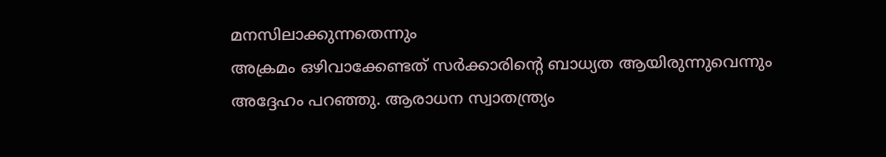മനസിലാക്കുന്നതെന്നും
അക്രമം ഒഴിവാക്കേണ്ടത് സർക്കാരിന്റെ ബാധ്യത ആയിരുന്നുവെന്നും അദ്ദേഹം പറഞ്ഞു. ആരാധന സ്വാതന്ത്ര്യം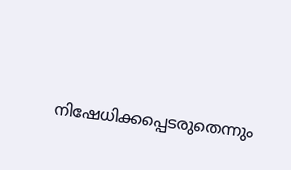നിഷേധിക്കപ്പെടരുതെന്നും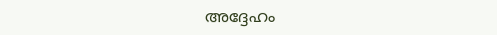അദ്ദേഹം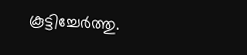കൂട്ടിച്ചേര്‍ത്തു.